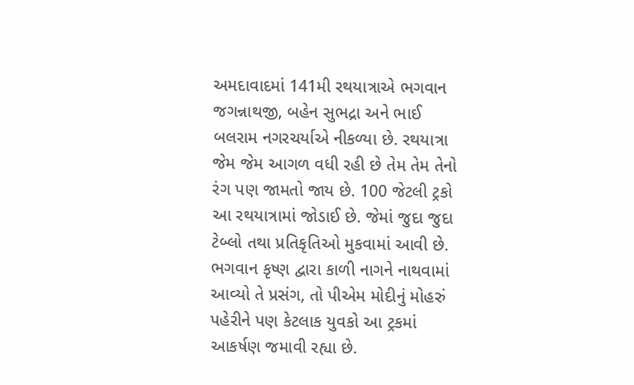અમદાવાદમાં 141મી રથયાત્રાએ ભગવાન જગન્નાથજી, બહેન સુભદ્રા અને ભાઈ બલરામ નગરચર્યાએ નીકળ્યા છે. રથયાત્રા જેમ જેમ આગળ વધી રહી છે તેમ તેમ તેનો રંગ પણ જામતો જાય છે. 100 જેટલી ટ્રકો આ રથયાત્રામાં જોડાઈ છે. જેમાં જુદા જુદા ટેબ્લો તથા પ્રતિકૃતિઓ મુકવામાં આવી છે.
ભગવાન કૃષ્ણ દ્વારા કાળી નાગને નાથવામાં આવ્યો તે પ્રસંગ, તો પીએમ મોદીનું મોહરું પહેરીને પણ કેટલાક યુવકો આ ટ્રકમાં આકર્ષણ જમાવી રહ્યા છે.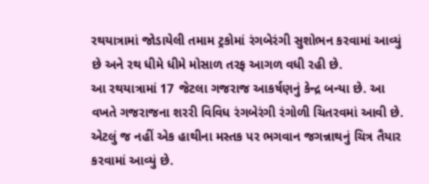રથયાત્રામાં જોડાયેલી તમામ ટ્રકોમાં રંગબેરંગી સુશોભન કરવામાં આવ્યું છે અને રથ ધીમે ધીમે મોસાળ તરફ આગળ વધી રહી છે.
આ રથયાત્રામાં 17 જેટલા ગજરાજ આકર્ષણનું કેન્દ્ર બન્યા છે. આ વખતે ગજરાજના શરરી વિવિધ રંગબેરંગી રંગોળી ચિતરવમાં આવી છે. એટલું જ નહીં એક હાથીના મસ્તક પર ભગવાન જગન્નાથનું ચિત્ર તૈયાર કરવામાં આવ્યું છે.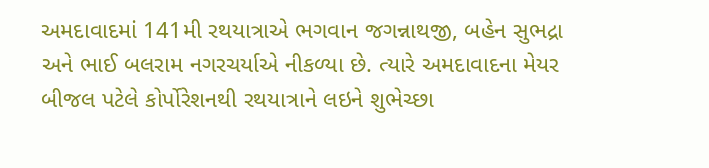અમદાવાદમાં 141મી રથયાત્રાએ ભગવાન જગન્નાથજી, બહેન સુભદ્રા અને ભાઈ બલરામ નગરચર્યાએ નીકળ્યા છે. ત્યારે અમદાવાદના મેયર બીજલ પટેલે કોર્પોરેશનથી રથયાત્રાને લઇને શુભેચ્છા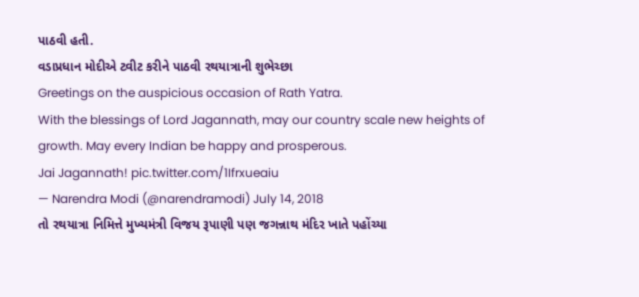પાઠવી હતી.
વડાપ્રધાન મોદીએ ટ્વીટ કરીને પાઠવી રથયાત્રાની શુભેચ્છા
Greetings on the auspicious occasion of Rath Yatra.
With the blessings of Lord Jagannath, may our country scale new heights of growth. May every Indian be happy and prosperous.
Jai Jagannath! pic.twitter.com/1Ifrxueaiu
— Narendra Modi (@narendramodi) July 14, 2018
તો રથયાત્રા નિમિત્તે મુખ્યમંત્રી વિજય રૂપાણી પણ જગન્નાથ મંદિર ખાતે પહોંચ્યા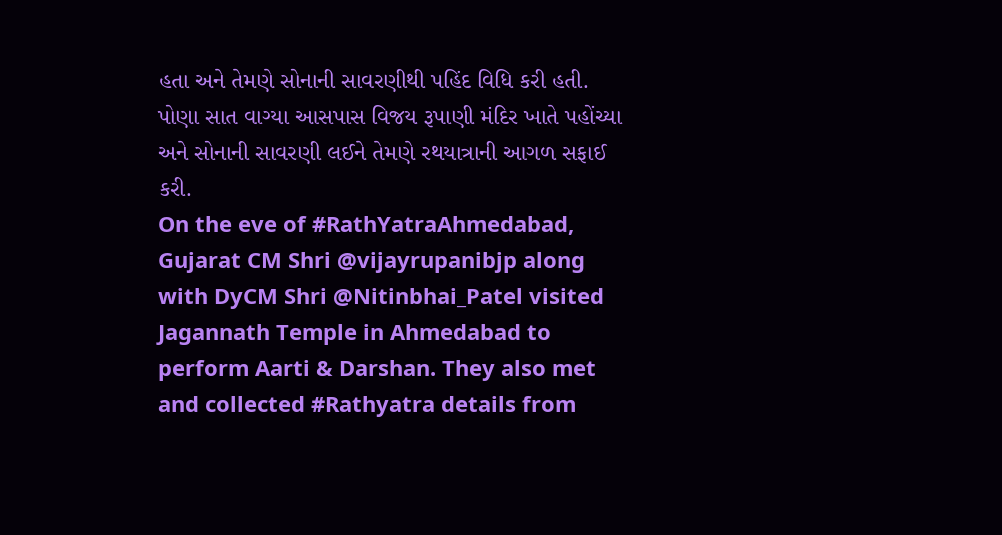હતા અને તેમણે સોનાની સાવરણીથી પહિંદ વિધિ કરી હતી. પોણા સાત વાગ્યા આસપાસ વિજય રૂપાણી મંદિર ખાતે પહોંચ્યા અને સોનાની સાવરણી લઈને તેમણે રથયાત્રાની આગળ સફાઈ કરી.
On the eve of #RathYatraAhmedabad, Gujarat CM Shri @vijayrupanibjp along with DyCM Shri @Nitinbhai_Patel visited Jagannath Temple in Ahmedabad to perform Aarti & Darshan. They also met and collected #Rathyatra details from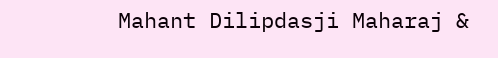Mahant Dilipdasji Maharaj &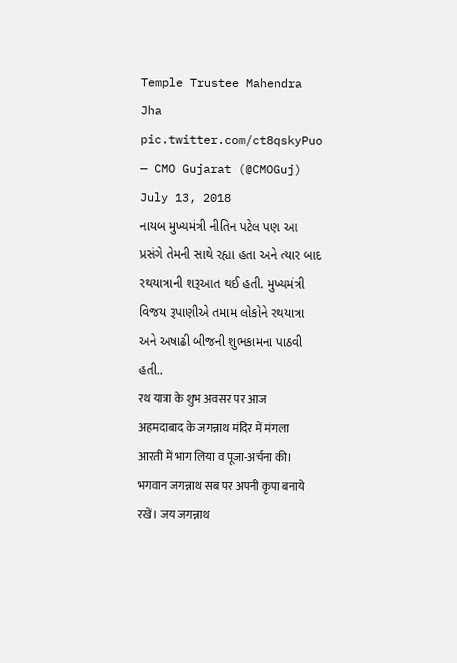Temple Trustee Mahendra Jha pic.twitter.com/ct8qskyPuo
— CMO Gujarat (@CMOGuj) July 13, 2018
નાયબ મુખ્યમંત્રી નીતિન પટેલ પણ આ પ્રસંગે તેમની સાથે રહ્યા હતા અને ત્યાર બાદ રથયાત્રાની શરૂઆત થઈ હતી. મુખ્યમંત્રી વિજય રૂપાણીએ તમામ લોકોને રથયાત્રા અને અષાઢી બીજની શુભકામના પાઠવી હતી..
रथ यात्रा के शुभ अवसर पर आज अहमदाबाद के जगन्नाथ मंदिर में मंगला आरती में भाग लिया व पूजा-अर्चना की।
भगवान जगन्नाथ सब पर अपनी कृपा बनाये रखें। जय जगन्नाथ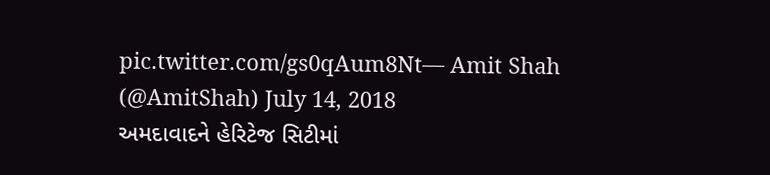pic.twitter.com/gs0qAum8Nt— Amit Shah (@AmitShah) July 14, 2018
અમદાવાદને હેરિટેજ સિટીમાં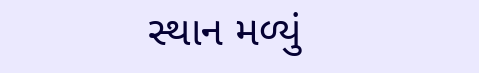સ્થાન મળ્યું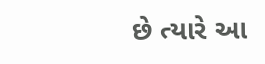છે ત્યારે આ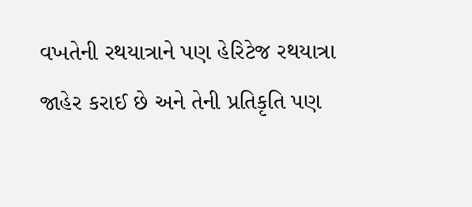વખતેની રથયાત્રાને પણ હેરિટેજ રથયાત્રા જાહેર કરાઈ છે અને તેની પ્રતિકૃતિ પણ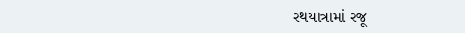રથયાત્રામાં રજૂ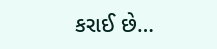કરાઈ છે…